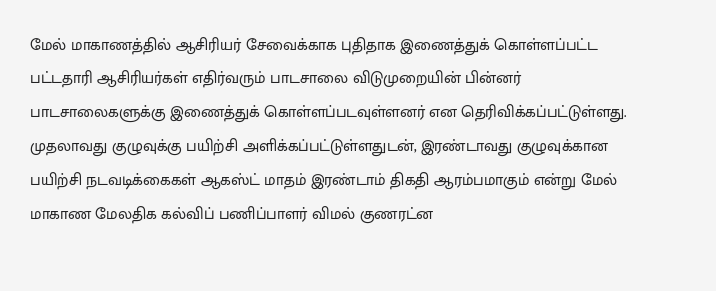மேல் மாகாணத்தில் ஆசிரியர் சேவைக்காக புதிதாக இணைத்துக் கொள்ளப்பட்ட பட்டதாரி ஆசிரியர்கள் எதிர்வரும் பாடசாலை விடுமுறையின் பின்னர் பாடசாலைகளுக்கு இணைத்துக் கொள்ளப்படவுள்ளனர் என தெரிவிக்கப்பட்டுள்ளது.
முதலாவது குழுவுக்கு பயிற்சி அளிக்கப்பட்டுள்ளதுடன், இரண்டாவது குழுவுக்கான பயிற்சி நடவடிக்கைகள் ஆகஸ்ட் மாதம் இரண்டாம் திகதி ஆரம்பமாகும் என்று மேல் மாகாண மேலதிக கல்விப் பணிப்பாளர் விமல் குணரட்ன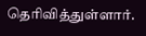தெரிவித்துள்ளார்.